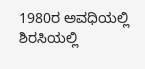1980ರ ಅವಧಿಯಲ್ಲಿ ಶಿರಸಿಯಲ್ಲಿ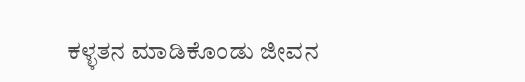ಕಳ್ಳತನ ಮಾಡಿಕೊಂಡು ಜೀವನ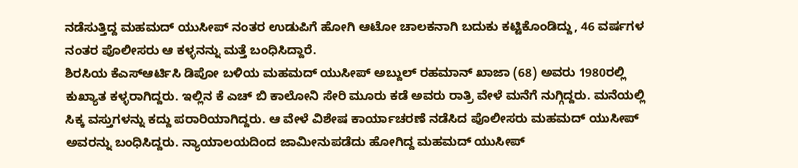ನಡೆಸುತ್ತಿದ್ದ ಮಹಮದ್ ಯುಸೀಪ್ ನಂತರ ಉಡುಪಿಗೆ ಹೋಗಿ ಆಟೋ ಚಾಲಕನಾಗಿ ಬದುಕು ಕಟ್ಟಿಕೊಂಡಿದ್ದು, 46 ವರ್ಷಗಳ ನಂತರ ಪೊಲೀಸರು ಆ ಕಳ್ಳನನ್ನು ಮತ್ತೆ ಬಂಧಿಸಿದ್ದಾರೆ.
ಶಿರಸಿಯ ಕೆಎಸ್ಆರ್ಟಿಸಿ ಡಿಪೋ ಬಳಿಯ ಮಹಮದ್ ಯುಸೀಪ್ ಅಬ್ದುಲ್ ರಹಮಾನ್ ಖಾಜಾ (68) ಅವರು 1980ರಲ್ಲಿ ಕುಖ್ಯಾತ ಕಳ್ಳರಾಗಿದ್ದರು. ಇಲ್ಲಿನ ಕೆ ಎಚ್ ಬಿ ಕಾಲೋನಿ ಸೇರಿ ಮೂರು ಕಡೆ ಅವರು ರಾತ್ರಿ ವೇಳೆ ಮನೆಗೆ ನುಗ್ಗಿದ್ದರು. ಮನೆಯಲ್ಲಿ ಸಿಕ್ಕ ವಸ್ತುಗಳನ್ನು ಕದ್ದು ಪರಾರಿಯಾಗಿದ್ದರು. ಆ ವೇಳೆ ವಿಶೇಷ ಕಾರ್ಯಾಚರಣೆ ನಡೆಸಿದ ಪೊಲೀಸರು ಮಹಮದ್ ಯುಸೀಪ್ ಅವರನ್ನು ಬಂಧಿಸಿದ್ದರು. ನ್ಯಾಯಾಲಯದಿಂದ ಜಾಮೀನುಪಡೆದು ಹೋಗಿದ್ದ ಮಹಮದ್ ಯುಸೀಪ್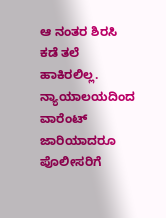ಆ ನಂತರ ಶಿರಸಿ ಕಡೆ ತಲೆ ಹಾಕಿರಲಿಲ್ಲ. ನ್ಯಾಯಾಲಯದಿಂದ ವಾರೆಂಟ್ ಜಾರಿಯಾದರೂ ಪೊಲೀಸರಿಗೆ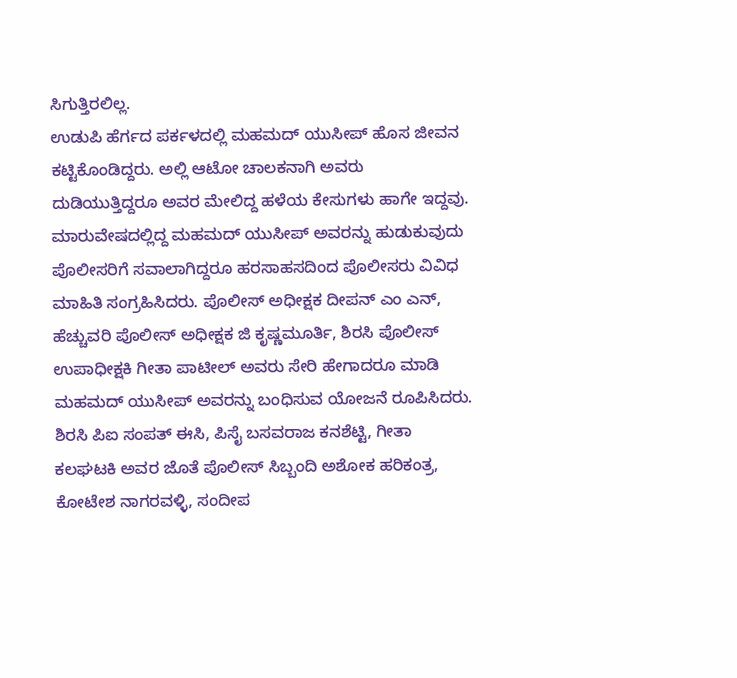ಸಿಗುತ್ತಿರಲಿಲ್ಲ.
ಉಡುಪಿ ಹೆರ್ಗದ ಪರ್ಕಳದಲ್ಲಿ ಮಹಮದ್ ಯುಸೀಪ್ ಹೊಸ ಜೀವನ ಕಟ್ಟಿಕೊಂಡಿದ್ದರು. ಅಲ್ಲಿ ಆಟೋ ಚಾಲಕನಾಗಿ ಅವರು ದುಡಿಯುತ್ತಿದ್ದರೂ ಅವರ ಮೇಲಿದ್ದ ಹಳೆಯ ಕೇಸುಗಳು ಹಾಗೇ ಇದ್ದವು. ಮಾರುವೇಷದಲ್ಲಿದ್ದ ಮಹಮದ್ ಯುಸೀಪ್ ಅವರನ್ನು ಹುಡುಕುವುದು ಪೊಲೀಸರಿಗೆ ಸವಾಲಾಗಿದ್ದರೂ ಹರಸಾಹಸದಿಂದ ಪೊಲೀಸರು ವಿವಿಧ ಮಾಹಿತಿ ಸಂಗ್ರಹಿಸಿದರು. ಪೊಲೀಸ್ ಅಧೀಕ್ಷಕ ದೀಪನ್ ಎಂ ಎನ್, ಹೆಚ್ಚುವರಿ ಪೊಲೀಸ್ ಅಧೀಕ್ಷಕ ಜಿ ಕೃಷ್ಣಮೂರ್ತಿ, ಶಿರಸಿ ಪೊಲೀಸ್ ಉಪಾಧೀಕ್ಷಕಿ ಗೀತಾ ಪಾಟೀಲ್ ಅವರು ಸೇರಿ ಹೇಗಾದರೂ ಮಾಡಿ ಮಹಮದ್ ಯುಸೀಪ್ ಅವರನ್ನು ಬಂಧಿಸುವ ಯೋಜನೆ ರೂಪಿಸಿದರು. ಶಿರಸಿ ಪಿಐ ಸಂಪತ್ ಈಸಿ, ಪಿಸೈ ಬಸವರಾಜ ಕನಶೆಟ್ಟಿ, ಗೀತಾ ಕಲಘಟಕಿ ಅವರ ಜೊತೆ ಪೊಲೀಸ್ ಸಿಬ್ಬಂದಿ ಅಶೋಕ ಹರಿಕಂತ್ರ, ಕೋಟೇಶ ನಾಗರವಳ್ಳಿ, ಸಂದೀಪ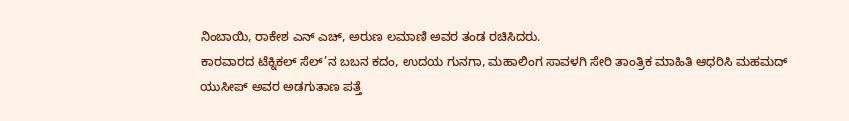ನಿಂಬಾಯಿ, ರಾಕೇಶ ಎನ್ ಎಚ್, ಅರುಣ ಲಮಾಣಿ ಅವರ ತಂಡ ರಚಿಸಿದರು.
ಕಾರವಾರದ ಟೆಕ್ನಿಕಲ್ ಸೆಲ್’ನ ಬಬನ ಕದಂ, ಉದಯ ಗುನಗಾ, ಮಹಾಲಿಂಗ ಸಾವಳಗಿ ಸೇರಿ ತಾಂತ್ರಿಕ ಮಾಹಿತಿ ಆಧರಿಸಿ ಮಹಮದ್ ಯುಸೀಪ್ ಅವರ ಅಡಗುತಾಣ ಪತ್ತೆ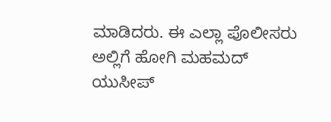ಮಾಡಿದರು. ಈ ಎಲ್ಲಾ ಪೊಲೀಸರು ಅಲ್ಲಿಗೆ ಹೋಗಿ ಮಹಮದ್ ಯುಸೀಪ್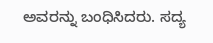ಅವರನ್ನು ಬಂಧಿಸಿದರು. ಸದ್ಯ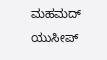ಮಹಮದ್ ಯುಸೀಪ್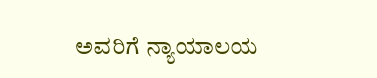ಅವರಿಗೆ ನ್ಯಾಯಾಲಯ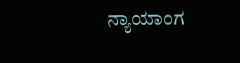ನ್ಯಾಯಾಂಗ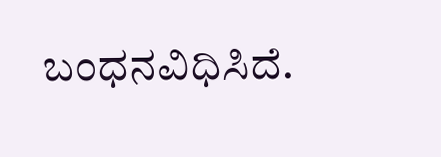ಬಂಧನವಿಧಿಸಿದೆ.